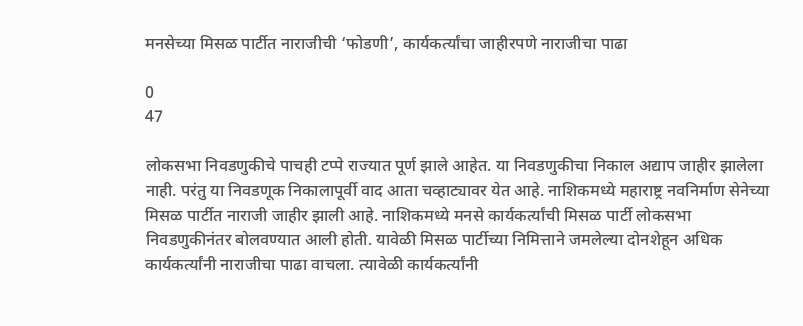मनसेच्या मिसळ पार्टीत नाराजीची ‘फोडणी’, कार्यकर्त्यांचा जाहीरपणे नाराजीचा पाढा

0
47

लोकसभा निवडणुकीचे पाचही टप्पे राज्यात पूर्ण झाले आहेत. या निवडणुकीचा निकाल अद्याप जाहीर झालेला नाही. परंतु या निवडणूक निकालापूर्वी वाद आता चव्हाट्यावर येत आहे. नाशिकमध्ये महाराष्ट्र नवनिर्माण सेनेच्या मिसळ पार्टीत नाराजी जाहीर झाली आहे. नाशिकमध्ये मनसे कार्यकर्त्यांची मिसळ पार्टी लोकसभा निवडणुकीनंतर बोलवण्यात आली होती. यावेळी मिसळ पार्टीच्या निमित्ताने जमलेल्या दोनशेहून अधिक कार्यकर्त्यांनी नाराजीचा पाढा वाचला. त्यावेळी कार्यकर्त्यांनी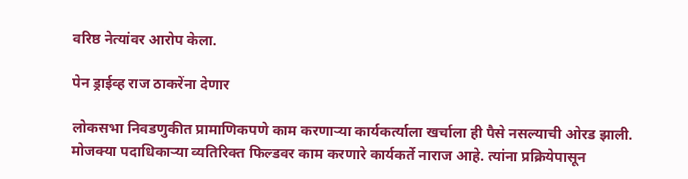वरिष्ठ नेत्यांवर आरोप केला.

पेन ड्राईव्ह राज ठाकरेंना देणार

लोकसभा निवडणुकीत प्रामाणिकपणे काम करणाऱ्या कार्यकर्त्याला खर्चाला ही पैसे नसल्याची ओरड झाली. मोजक्या पदाधिकाऱ्या व्यतिरिक्त फिल्डवर काम करणारे कार्यकर्ते नाराज आहे. त्यांना प्रक्रियेपासून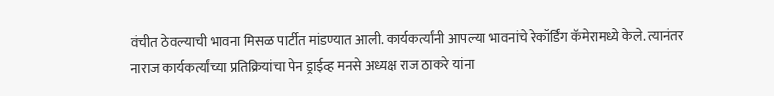वंचीत ठेवल्याची भावना मिसळ पार्टीत मांडण्यात आली. कार्यकर्त्यांनी आपल्या भावनांचे रेकॉर्डिंग कॅमेरामध्ये केले. त्यानंतर नाराज कार्यकर्त्यांच्या प्रतिक्रियांचा पेन ड्राईव्ह मनसे अध्यक्ष राज ठाकरे यांना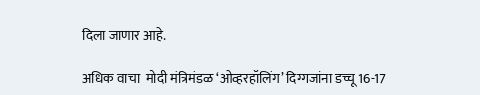दिला जाणार आहे.

अधिक वाचा  मोदी मंत्रिमंडळ ‘ओव्हरहॉलिंग’ दिग्गजांना डच्चू 16-17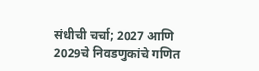संधीची चर्चा; 2027 आणि 2029चे निवडणुकांचे गणित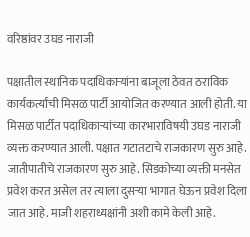वरिष्ठांवर उघड नाराजी

पक्षातील स्थानिक पदाधिकाऱ्यांना बाजूला ठेवत ठराविक कार्यकर्त्यांची मिसळ पार्टी आयोजित करण्यात आली होती. या मिसळ पार्टीत पदाधिकाऱ्यांच्या कारभाराविषयी उघड नाराजी व्यक्त करण्यात आली. पक्षात गटातटाचे राजकारण सुरु आहे. जातीपातीचे राजकारण सुरु आहे. सिडकोच्या व्यक्ती मनसेत प्रवेश करत असेल तर त्याला दुसऱ्या भागात घेऊन प्रवेश दिला जात आहे. माजी शहराध्यक्षांनी अशी कामे केली आहे.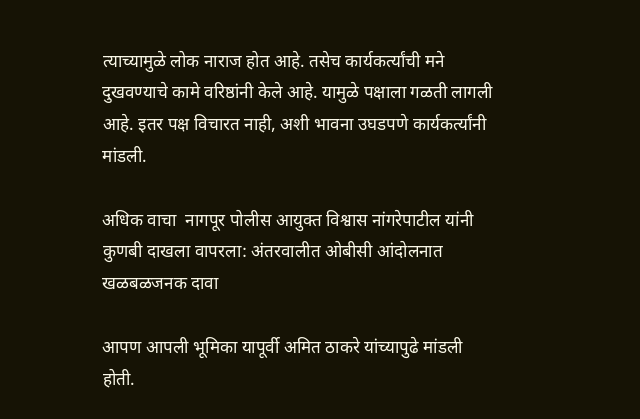त्याच्यामुळे लोक नाराज होत आहे. तसेच कार्यकर्त्यांची मने दुखवण्याचे कामे वरिष्ठांनी केले आहे. यामुळे पक्षाला गळती लागली आहे. इतर पक्ष विचारत नाही, अशी भावना उघडपणे कार्यकर्त्यांनी मांडली.

अधिक वाचा  नागपूर पोलीस आयुक्त विश्वास नांगरेपाटील यांनी कुणबी दाखला वापरला: अंतरवालीत ओबीसी आंदोलनात खळबळजनक दावा

आपण आपली भूमिका यापूर्वी अमित ठाकरे यांच्यापुढे मांडली होती.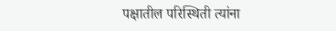पक्षातील परिस्थिती त्यांना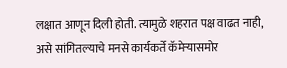लक्षात आणून दिली होती. त्यामुळे शहरात पक्ष वाढत नाही, असे सांगितल्याचे मनसे कार्यकर्ते कॅमेऱ्यासमोर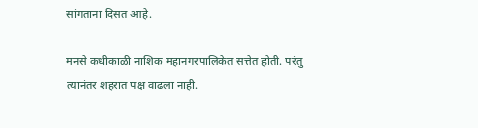सांगताना दिसत आहे.

मनसे कधीकाळी नाशिक महानगरपालिकेत सत्तेत होती. परंतु त्यानंतर शहरात पक्ष वाढला नाही.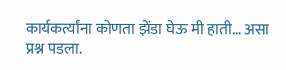कार्यकर्त्यांना कोणता झेंडा घेऊ मी हाती… असा प्रश्न पडला.